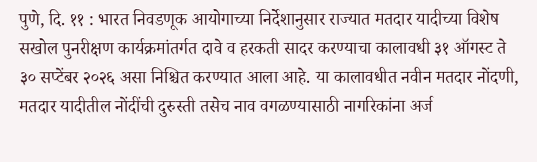पुणे, दि. ११ : भारत निवडणूक आयोगाच्या निर्देशानुसार राज्यात मतदार यादीच्या विशेष सखोल पुनरीक्षण कार्यक्रमांतर्गत दावे व हरकती सादर करण्याचा कालावधी ३१ ऑगस्ट ते ३० सप्टेंबर २०२६ असा निश्चित करण्यात आला आहे. या कालावधीत नवीन मतदार नोंदणी, मतदार यादीतील नोंदींची दुरुस्ती तसेच नाव वगळण्यासाठी नागरिकांना अर्ज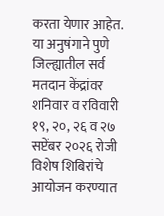करता येणार आहेत. या अनुषंगाने पुणे जिल्ह्यातील सर्व मतदान केंद्रांवर शनिवार व रविवारी १९, २०, २६ व २७ सप्टेंबर २०२६ रोजी विशेष शिबिरांचे आयोजन करण्यात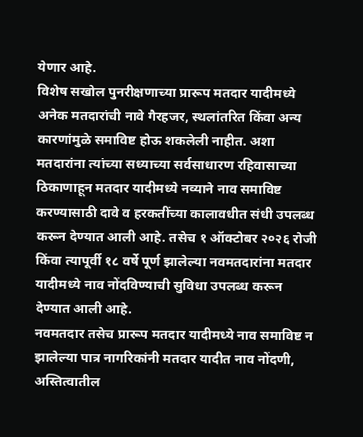येणार आहे.
विशेष सखोल पुनरीक्षणाच्या प्रारूप मतदार यादीमध्ये अनेक मतदारांची नावे गैरहजर, स्थलांतरित किंवा अन्य कारणांमुळे समाविष्ट होऊ शकलेली नाहीत. अशा मतदारांना त्यांच्या सध्याच्या सर्वसाधारण रहिवासाच्या ठिकाणाहून मतदार यादीमध्ये नव्याने नाव समाविष्ट करण्यासाठी दावे व हरकतींच्या कालावधीत संधी उपलब्ध करून देण्यात आली आहे. तसेच १ ऑक्टोबर २०२६ रोजी किंवा त्यापूर्वी १८ वर्षे पूर्ण झालेल्या नवमतदारांना मतदार यादीमध्ये नाव नोंदविण्याची सुविधा उपलब्ध करून देण्यात आली आहे.
नवमतदार तसेच प्रारूप मतदार यादीमध्ये नाव समाविष्ट न झालेल्या पात्र नागरिकांनी मतदार यादीत नाव नोंदणी, अस्तित्वातील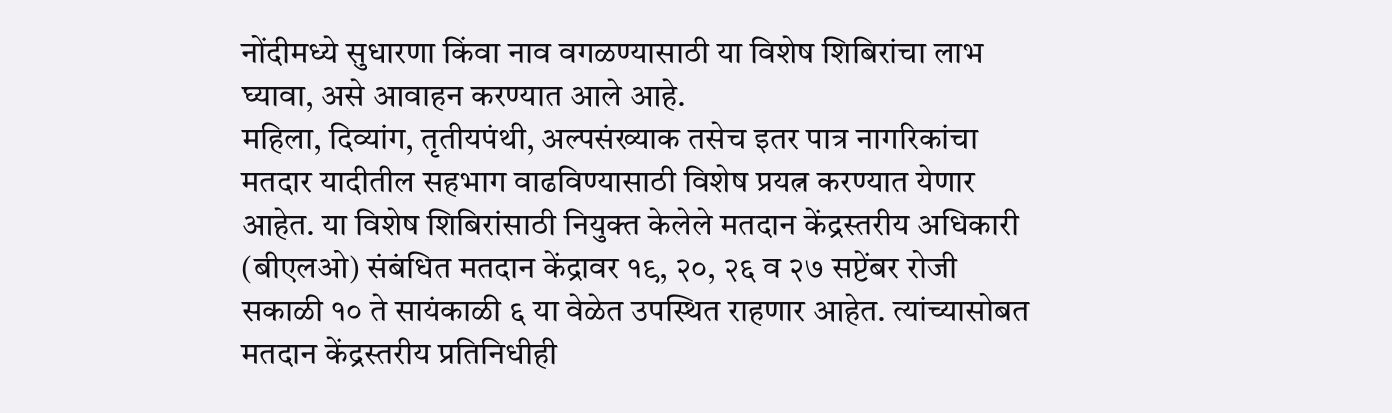नोंदीमध्ये सुधारणा किंवा नाव वगळण्यासाठी या विशेष शिबिरांचा लाभ घ्यावा, असे आवाहन करण्यात आले आहे.
महिला, दिव्यांग, तृतीयपंथी, अल्पसंख्याक तसेच इतर पात्र नागरिकांचा मतदार यादीतील सहभाग वाढविण्यासाठी विशेष प्रयत्न करण्यात येणार आहेत. या विशेष शिबिरांसाठी नियुक्त केलेले मतदान केंद्रस्तरीय अधिकारी (बीएलओ) संबंधित मतदान केंद्रावर १९, २०, २६ व २७ सप्टेंबर रोजी सकाळी १० ते सायंकाळी ६ या वेळेत उपस्थित राहणार आहेत. त्यांच्यासोबत मतदान केंद्रस्तरीय प्रतिनिधीही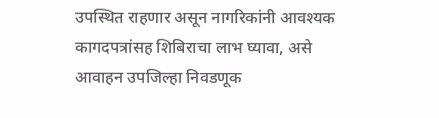उपस्थित राहणार असून नागरिकांनी आवश्यक कागदपत्रांसह शिबिराचा लाभ घ्यावा, असे आवाहन उपजिल्हा निवडणूक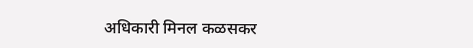अधिकारी मिनल कळसकर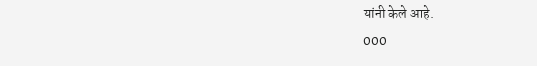यांनी केले आहे.
000